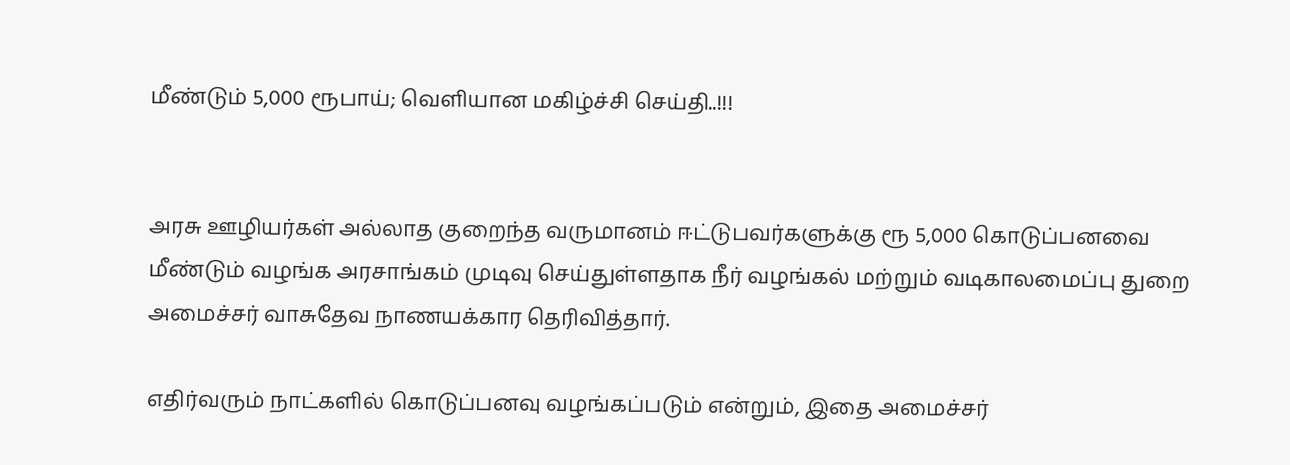மீண்டும் 5,000 ரூபாய்; வெளியான மகிழ்ச்சி செய்தி..!!!


அரசு ஊழியர்கள் அல்லாத குறைந்த வருமானம் ஈட்டுபவர்களுக்கு ரூ 5,000 கொடுப்பனவை மீண்டும் வழங்க அரசாங்கம் முடிவு செய்துள்ளதாக நீர் வழங்கல் மற்றும் வடிகாலமைப்பு துறை அமைச்சர் வாசுதேவ நாணயக்கார தெரிவித்தார்.

எதிர்வரும் நாட்களில் கொடுப்பனவு வழங்கப்படும் என்றும், இதை அமைச்சர்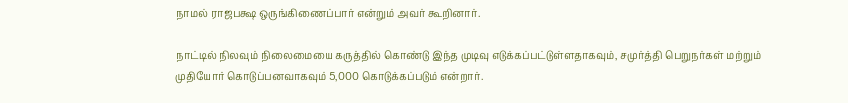நாமல் ராஜபக்ஷ ஒருங்கிணைப்பார் என்றும் அவர் கூறினார்.

நாட்டில் நிலவும் நிலைமையை கருத்தில் கொண்டு இந்த முடிவு எடுக்கப்பட்டுள்ளதாகவும், சமுர்த்தி பெறுநர்கள் மற்றும் முதியோர் கொடுப்பனவாகவும் 5,000 கொடுக்கப்படும் என்றார்.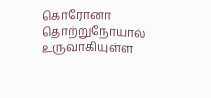கொரோனா தொற்றுநோயால் உருவாகியுள்ள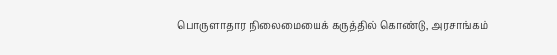பொருளாதார நிலைமையைக் கருத்தில் கொண்டு, அரசாங்கம்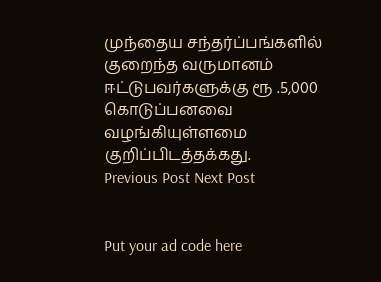முந்தைய சந்தர்ப்பங்களில் குறைந்த வருமானம் ஈட்டுபவர்களுக்கு ரூ .5,000 கொடுப்பனவை வழங்கியுள்ளமை குறிப்பிடத்தக்கது.
Previous Post Next Post


Put your ad code here